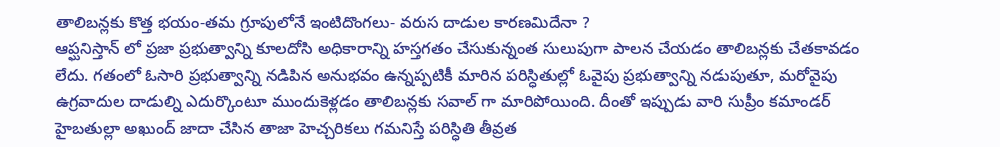తాలిబన్లకు కొత్త భయం-తమ గ్రూపులోనే ఇంటిదొంగలు- వరుస దాడుల కారణమిదేనా ?
ఆప్ఘనిస్తాన్ లో ప్రజా ప్రభుత్వాన్ని కూలదోసి అధికారాన్ని హస్తగతం చేసుకున్నంత సులుపుగా పాలన చేయడం తాలిబన్లకు చేతకావడం లేదు. గతంలో ఓసారి ప్రభుత్వాన్ని నడిపిన అనుభవం ఉన్నప్పటికీ మారిన పరిస్ధితుల్లో ఓవైపు ప్రభుత్వాన్ని నడుపుతూ, మరోవైపు ఉగ్రవాదుల దాడుల్ని ఎదుర్కొంటూ ముందుకెళ్లడం తాలిబన్లకు సవాల్ గా మారిపోయింది. దీంతో ఇప్పుడు వారి సుప్రీం కమాండర్ హైబతుల్లా అఖుంద్ జాదా చేసిన తాజా హెచ్చరికలు గమనిస్తే పరిస్ధితి తీవ్రత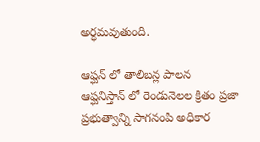అర్ధమవుతుంది.

ఆప్ఘన్ లో తాలిబన్ల పాలన
ఆప్ఘనిస్తాన్ లో రెండునెలల క్రితం ప్రజా ప్రభుత్వాన్ని సాగనంపి అధికార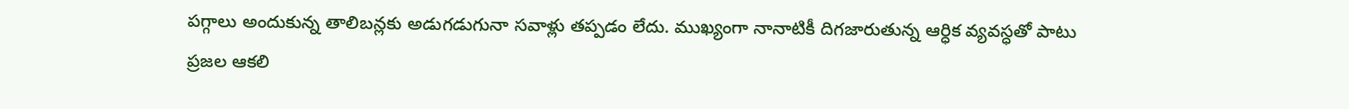పగ్గాలు అందుకున్న తాలిబన్లకు అడుగడుగునా సవాళ్లు తప్పడం లేదు. ముఖ్యంగా నానాటికీ దిగజారుతున్న ఆర్ధిక వ్యవస్ధతో పాటు ప్రజల ఆకలి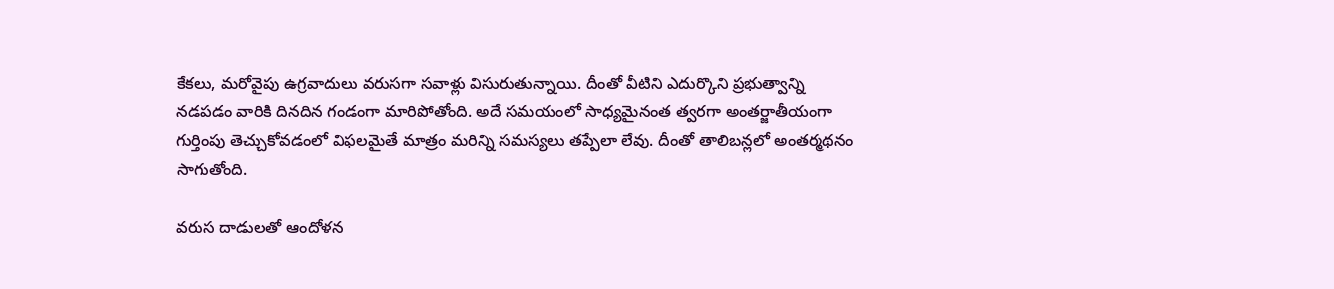కేకలు, మరోవైపు ఉగ్రవాదులు వరుసగా సవాళ్లు విసురుతున్నాయి. దీంతో వీటిని ఎదుర్కొని ప్రభుత్వాన్ని నడపడం వారికి దినదిన గండంగా మారిపోతోంది. అదే సమయంలో సాధ్యమైనంత త్వరగా అంతర్జాతీయంగా గుర్తింపు తెచ్చుకోవడంలో విఫలమైతే మాత్రం మరిన్ని సమస్యలు తప్పేలా లేవు. దీంతో తాలిబన్లలో అంతర్మథనం సాగుతోంది.

వరుస దాడులతో ఆందోళన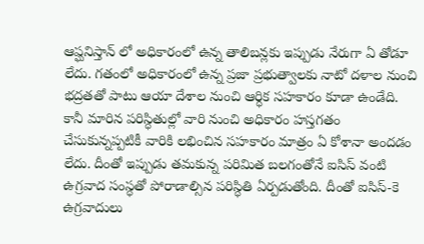ఆప్ఘనిస్తాన్ లో అధికారంలో ఉన్న తాలిబన్లకు ఇప్పుడు నేరుగా ఏ తోడూ లేదు. గతంలో అధికారంలో ఉన్న ప్రజా ప్రభుత్వాలకు నాటో దళాల నుంచి భద్రతతో పాటు ఆయా దేశాల నుంచి ఆర్ధిక సహకారం కూడా ఉండేది. కానీ మారిన పరిస్ధితుల్లో వారి నుంచి అధికారం హస్తగతం చేసుకున్నప్పటికీ వారికి లభించిన సహకారం మాత్రం ఏ కోశానా అందడం లేదు. దీంతో ఇప్పుడు తమకున్న పరిమిత బలగంతోనే ఐసిస్ వంటి ఉగ్రవాద సంస్ధతో పోరాడాల్సిన పరిస్ధితి ఏర్పడుతోంది. దీంతో ఐసిస్-కె ఉగ్రవాదులు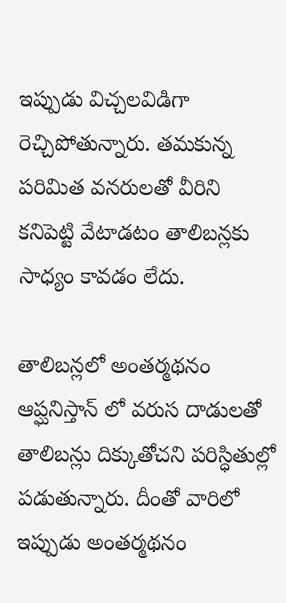ఇప్పుడు విచ్చలవిడిగా రెచ్చిపోతున్నారు. తమకున్న పరిమిత వనరులతో వీరిని కనిపెట్టి వేటాడటం తాలిబన్లకు సాధ్యం కావడం లేదు.

తాలిబన్లలో అంతర్మథనం
ఆప్ఘనిస్తాన్ లో వరుస దాడులతో తాలిబన్లు దిక్కుతోచని పరిస్ధితుల్లో పడుతున్నారు. దీంతో వారిలో ఇప్పుడు అంతర్మథనం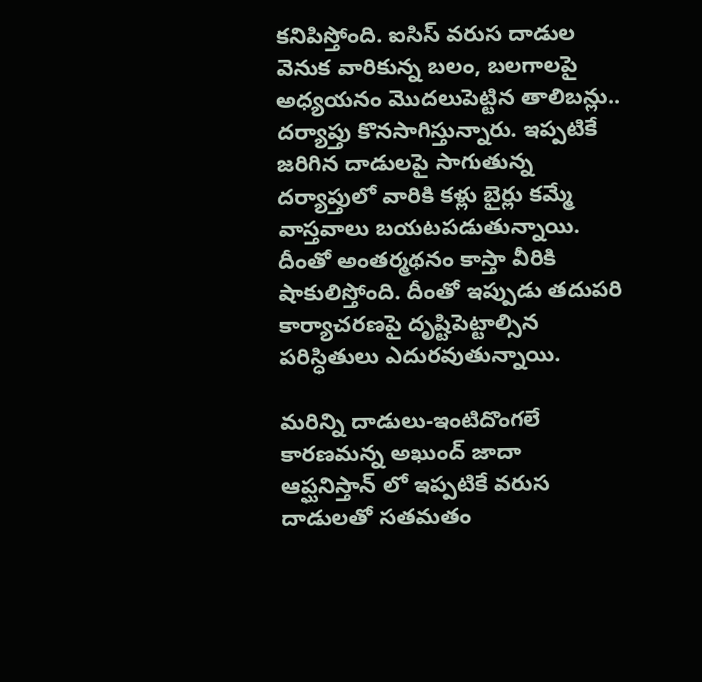కనిపిస్తోంది. ఐసిస్ వరుస దాడుల వెనుక వారికున్న బలం, బలగాలపై అధ్యయనం మొదలుపెట్టిన తాలిబన్లు.. దర్యాప్తు కొనసాగిస్తున్నారు. ఇప్పటికే జరిగిన దాడులపై సాగుతున్న దర్యాప్తులో వారికి కళ్లు బైర్లు కమ్మే వాస్తవాలు బయటపడుతున్నాయి. దీంతో అంతర్మథనం కాస్తా వీరికి షాకులిస్తోంది. దీంతో ఇప్పుడు తదుపరి కార్యాచరణపై దృష్టిపెట్టాల్సిన పరిస్ధితులు ఎదురవుతున్నాయి.

మరిన్ని దాడులు-ఇంటిదొంగలే కారణమన్న అఖుంద్ జాదా
ఆప్ఘనిస్తాన్ లో ఇప్పటికే వరుస దాడులతో సతమతం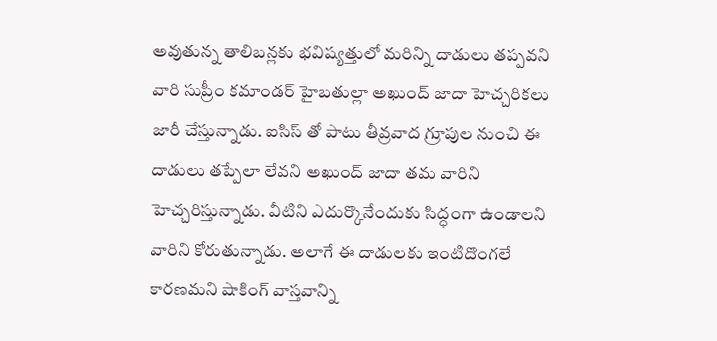అవుతున్న తాలిబన్లకు భవిష్యత్తులో మరిన్ని దాడులు తప్పవని వారి సుప్రీం కమాండర్ హైబతుల్లా అఖుంద్ జాదా హెచ్చరికలు జారీ చేస్తున్నాడు. ఐసిస్ తో పాటు తీవ్రవాద గ్రూపుల నుంచి ఈ దాడులు తప్పేలా లేవని అఖుంద్ జాదా తమ వారిని హెచ్చరిస్తున్నాడు. వీటిని ఎదుర్కొనేందుకు సిద్ధంగా ఉండాలని వారిని కోరుతున్నాడు. అలాగే ఈ దాడులకు ఇంటిదొంగలే కారణమని షాకింగ్ వాస్తవాన్ని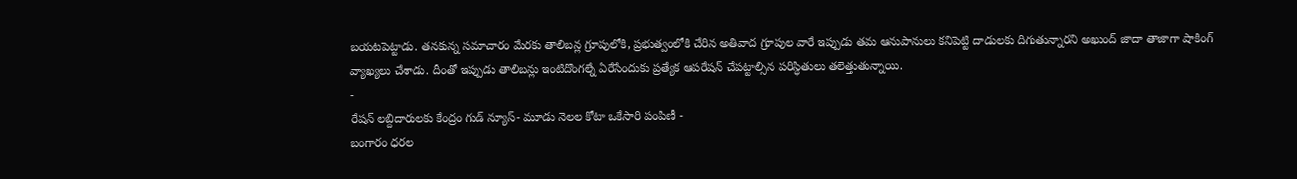బయటపెట్టాడు. తనకున్న సమాచారం మేరకు తాలిబన్ల గ్రూపులోకి, ప్రభుత్వంలోకి చేరిన అతివాద గ్రూపుల వారే ఇప్పుడు తమ ఆనుపానులు కనిపెట్టి దాడులకు దిగుతున్నారని అఖుంద్ జాదా తాజాగా షాకింగ్ వ్యాఖ్యలు చేశాడు. దీంతో ఇప్పుడు తాలిబన్లు ఇంటిదొంగల్నే ఏరేసేందుకు ప్రత్యేక ఆపరేషన్ చేపట్టాల్సిన పరిస్ధితులు తలెత్తుతున్నాయి.
-
రేషన్ లబ్దిదారులకు కేంద్రం గుడ్ న్యూస్- మూడు నెలల కోటా ఒకేసారి పంపిణీ -
బంగారం ధరల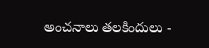అంచనాలు తలకిందులు -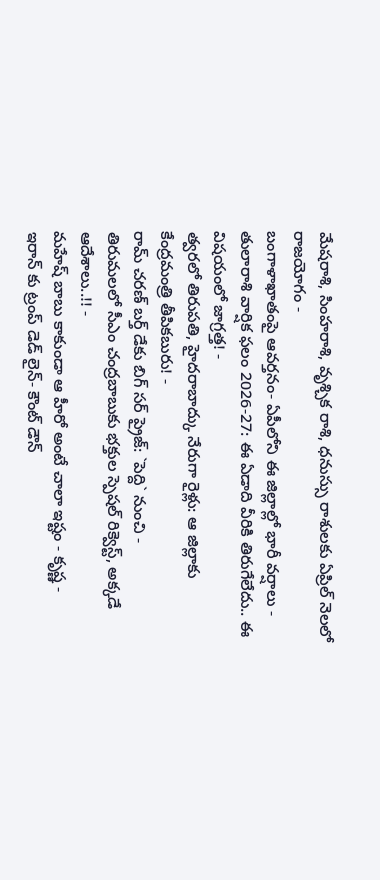మేషరాశి, సింహరాశి, వృశ్చిక రాశి, ధనుస్సు రాశులకు ఏప్రిల్ నెలలో రాజయోగం -
బంగాళాఖాతంపై ఆవర్తనం- ఏపీలోని ఈ జిల్లాల్లో భారీ వర్షాలు -
తులారాశి వార్షిక ఫలం 2026-27: ఈ ఏడాది వీరికి తిరుగేలేదు.. ఈ విషయంలో జాగ్రత్త! -
త్వరలో తిరుపతి, హైదరాబాద్కు నేరుగా రైళ్లు: ఆ జిల్లాకు కేంద్రమంత్రి తీపికబురు! -
రామ్ చరణ్ బర్త్ డేకు బిగ్ సర్ ప్రైజ్: `పెద్ది` నుంచి -
తిరుమలలో సీఎం చంద్రబాబుకు భక్తుల స్పెషల్ రిక్వెస్ట్, అక్కడే ఆదేశాలు..!! -
మహేష్ బాబు కాకుండా ఆ హీరో అంటే చాలా ఇష్టం - కృష్ణ -
ఇరాన్ కు ట్రంప్ డెడ్ లైన్- కౌంట్ డౌన్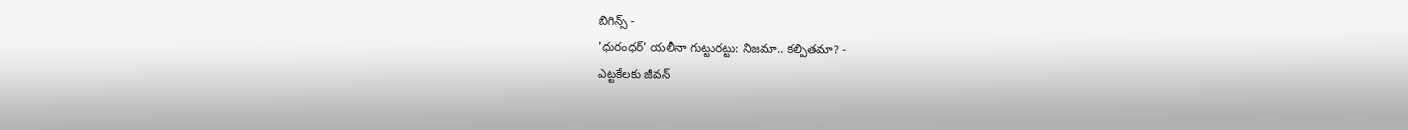బిగిన్స్ -
'ధురంధర్' యలీనా గుట్టురట్టు: నిజమా.. కల్పితమా? -
ఎట్టకేలకు జీవన్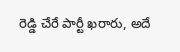రెడ్డి చేరే పార్టీ ఖరారు, అదే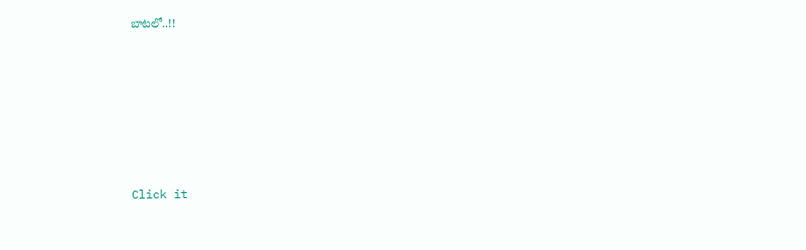బాటలో..!!












Click it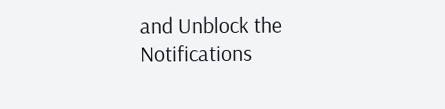and Unblock the Notifications